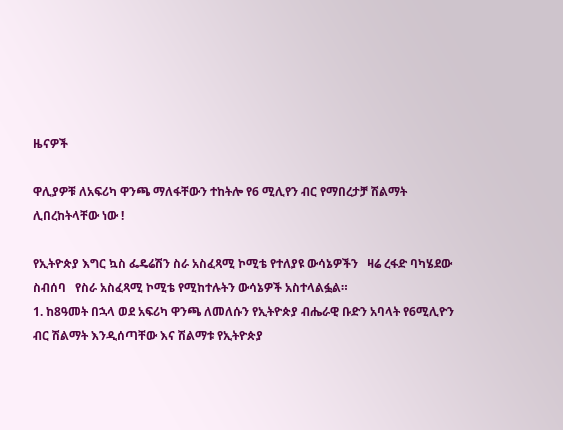ዜናዎች

ዋሊያዎቹ ለአፍሪካ ዋንጫ ማለፋቸውን ተከትሎ የ6 ሚሊየን ብር የማበረታቻ ሽልማት ሊበረከትላቸው ነው !

የኢትዮጵያ እግር ኳስ ፌዴሬሽን ስራ አስፈጻሚ ኮሚቴ የተለያዩ ውሳኔዎችን   ዛሬ ረፋድ ባካሄደው  ስብሰባ   የስራ አስፈጻሚ ኮሚቴ የሚከተሉትን ውሳኔዎች አስተላልፏል።
1. ከ8ዓመት በኋላ ወደ አፍሪካ ዋንጫ ለመለሱን የኢትዮጵያ ብሔራዊ ቡድን አባላት የ6ሚሊዮን ብር ሽልማት እንዲሰጣቸው እና ሽልማቱ የኢትዮጵያ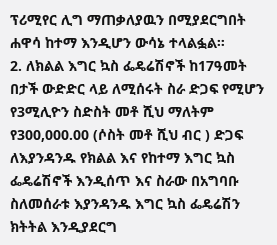ፕሪሚየር ሊግ ማጠቃለያዉን በሚያደርግበት ሐዋሳ ከተማ እንዲሆን ውሳኔ ተላልፏል።
2. ለክልል እግር ኳስ ፌዴሬሽኖች ከ17ዓመት በታች ውድድር ላይ ለሚሰሩት ስራ ድጋፍ የሚሆን የ3ሚሊዮን ስድስት መቶ ሺህ ማለትም የ300,000.00 (ሶስት መቶ ሺህ ብር ) ድጋፍ ለእያንዳንዱ የክልል እና የከተማ እግር ኳስ ፌዴሬሽኖች እንዲሰጥ እና ስራው በአግባቡ ስለመሰራቱ እያንዳንዱ እግር ኳስ ፌዴሬሽን ክትትል እንዲያደርግ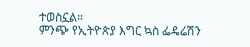ተወስኗል።
ምንጭ የኢትዮጵያ እግር ኳስ ፌዴሬሽን